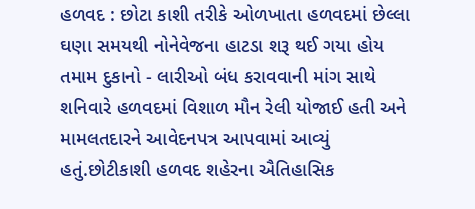હળવદ : છોટા કાશી તરીકે ઓળખાતા હળવદમાં છેલ્લા ઘણા સમયથી નોનેવેજના હાટડા શરૂ થઈ ગયા હોય તમામ દુકાનો - લારીઓ બંધ કરાવવાની માંગ સાથે શનિવારે હળવદમાં વિશાળ મૌન રેલી યોજાઈ હતી અને મામલતદારને આવેદનપત્ર આપવામાં આવ્યું હતું.છોટીકાશી હળવદ શહેરના ઐતિહાસિક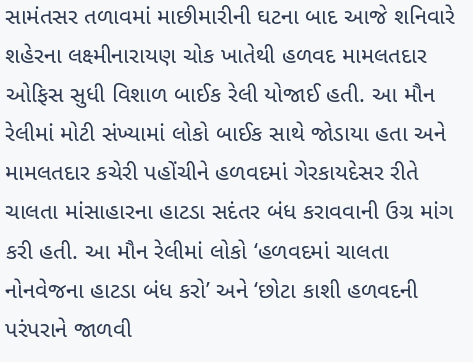સામંતસર તળાવમાં માછીમારીની ઘટના બાદ આજે શનિવારે શહેરના લક્ષ્મીનારાયણ ચોક ખાતેથી હળવદ મામલતદાર ઓફિસ સુધી વિશાળ બાઈક રેલી યોજાઈ હતી. આ મૌન રેલીમાં મોટી સંખ્યામાં લોકો બાઈક સાથે જોડાયા હતા અને મામલતદાર કચેરી પહોંચીને હળવદમાં ગેરકાયદેસર રીતે ચાલતા માંસાહારના હાટડા સદંતર બંધ કરાવવાની ઉગ્ર માંગ કરી હતી. આ મૌન રેલીમાં લોકો ‘હળવદમાં ચાલતા નોનવેજના હાટડા બંધ કરો’ અને ‘છોટા કાશી હળવદની પરંપરાને જાળવી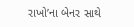રાખો’ના બેનર સાથે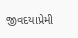જીવદયાપ્રેમી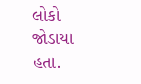લોકો જોડાયા હતા.